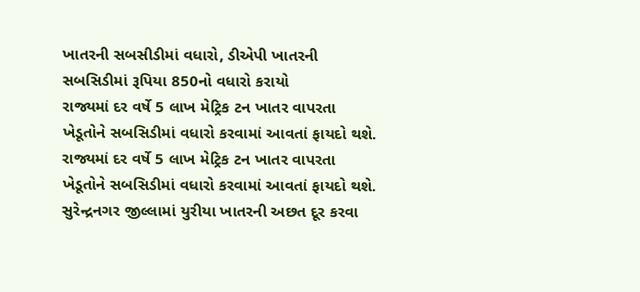ખાતરની સબસીડીમાં વધારો, ડીએપી ખાતરની સબસિડીમાં રૂપિયા 850નો વધારો કરાયો
રાજ્યમાં દર વર્ષે 5 લાખ મેટ્રિક ટન ખાતર વાપરતા ખેડૂતોને સબસિડીમાં વધારો કરવામાં આવતાં ફાયદો થશે.
રાજ્યમાં દર વર્ષે 5 લાખ મેટ્રિક ટન ખાતર વાપરતા ખેડૂતોને સબસિડીમાં વધારો કરવામાં આવતાં ફાયદો થશે.
સુરેન્દ્રનગર જીલ્લામાં યુરીયા ખાતરની અછત દૂર કરવા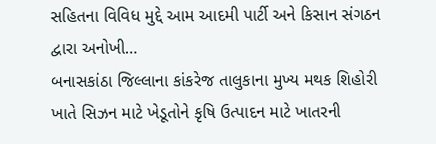સહિતના વિવિધ મુદ્દે આમ આદમી પાર્ટી અને કિસાન સંગઠન દ્વારા અનોખી…
બનાસકાંઠા જિલ્લાના કાંકરેજ તાલુકાના મુખ્ય મથક શિહોરી ખાતે સિઝન માટે ખેડૂતોને કૃષિ ઉત્પાદન માટે ખાતરની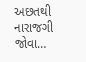અછતથી નારાજગી જોવા…